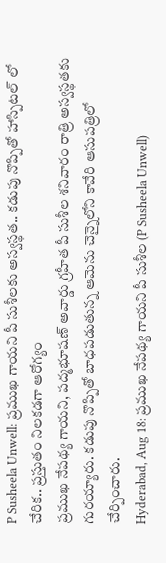P Susheela Unwell: ప్రముఖ గాయని పీ సుశీలకు అస్వస్థత.. కడుపు నొప్పితో హాస్పిటల్ లో చేరిక.. ప్రస్తుతం నిలకడగా ఆరోగ్యం
ప్రముఖ నేపథ్య గాయని, పద్మభూషణ్ అవార్డు గ్రహీత పీ సుశీల శనివారం రాత్రి అస్వస్థతకు గురయ్యారు. కడుపు నొప్పితో బాధపడుతున్న ఆమెను చెన్నైలోని కావేరి ఆసుపత్రిలో చేర్పించారు.
Hyderabad, Aug 18: ప్రముఖ నేపథ్య గాయని పీ సుశీల (P Susheela Unwell)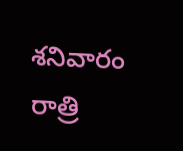శనివారం రాత్రి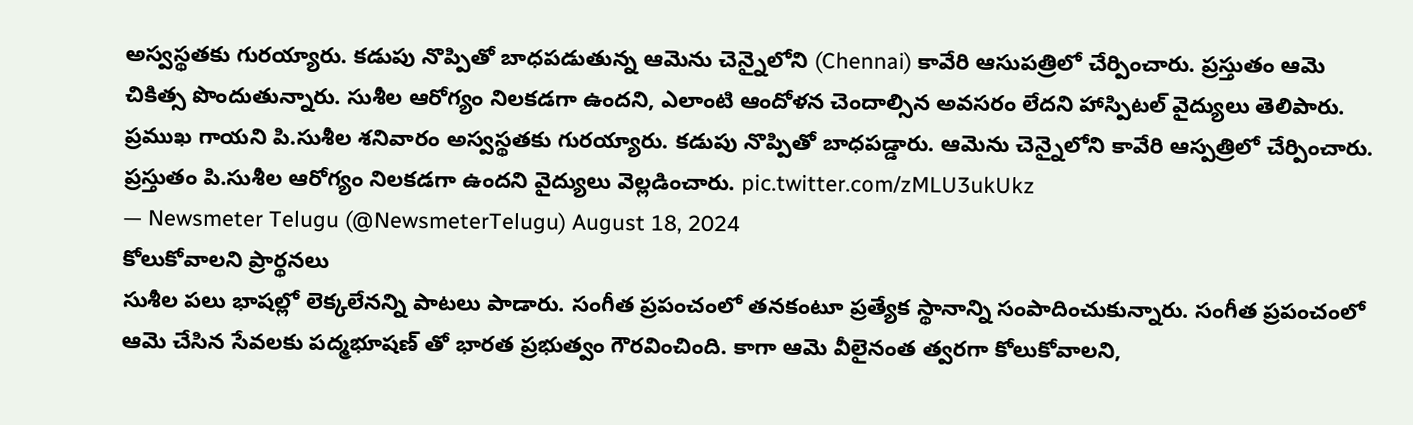అస్వస్థతకు గురయ్యారు. కడుపు నొప్పితో బాధపడుతున్న ఆమెను చెన్నైలోని (Chennai) కావేరి ఆసుపత్రిలో చేర్పించారు. ప్రస్తుతం ఆమె చికిత్స పొందుతున్నారు. సుశీల ఆరోగ్యం నిలకడగా ఉందని, ఎలాంటి ఆందోళన చెందాల్సిన అవసరం లేదని హాస్పిటల్ వైద్యులు తెలిపారు.
ప్రముఖ గాయని పి.సుశీల శనివారం అస్వస్థతకు గురయ్యారు. కడుపు నొప్పితో బాధపడ్డారు. ఆమెను చెన్నైలోని కావేరి ఆస్పత్రిలో చేర్పించారు. ప్రస్తుతం పి.సుశీల ఆరోగ్యం నిలకడగా ఉందని వైద్యులు వెల్లడించారు. pic.twitter.com/zMLU3ukUkz
— Newsmeter Telugu (@NewsmeterTelugu) August 18, 2024
కోలుకోవాలని ప్రార్థనలు
సుశీల పలు భాషల్లో లెక్కలేనన్ని పాటలు పాడారు. సంగీత ప్రపంచంలో తనకంటూ ప్రత్యేక స్థానాన్ని సంపాదించుకున్నారు. సంగీత ప్రపంచంలో ఆమె చేసిన సేవలకు పద్మభూషణ్ తో భారత ప్రభుత్వం గౌరవించింది. కాగా ఆమె వీలైనంత త్వరగా కోలుకోవాలని,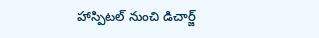హాస్పిటల్ నుంచి డిచార్జ్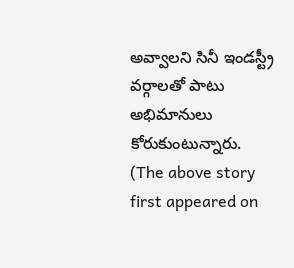అవ్వాలని సినీ ఇండస్ట్రీ వర్గాలతో పాటు అభిమానులు కోరుకుంటున్నారు.
(The above story first appeared on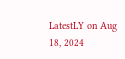LatestLY on Aug 18, 2024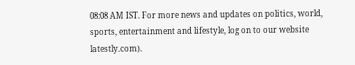08:08 AM IST. For more news and updates on politics, world, sports, entertainment and lifestyle, log on to our website latestly.com).